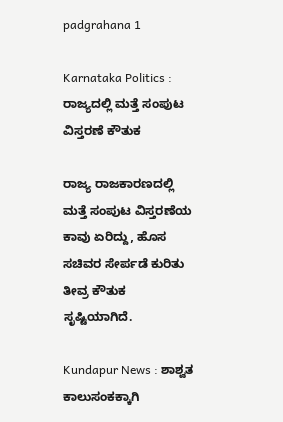padgrahana 1

Karnataka Politics : ರಾಜ್ಯದಲ್ಲಿ ಮತ್ತೆ ಸಂಪುಟ ವಿಸ್ತರಣೆ ಕೌತುಕ

ರಾಜ್ಯ ರಾಜಕಾರಣದಲ್ಲಿ ಮತ್ತೆ ಸಂಪುಟ ವಿಸ್ತರಣೆಯ ಕಾವು ಏರಿದ್ದು, ಹೊಸ ಸಚಿವರ ಸೇರ್ಪಡೆ ಕುರಿತು ತೀವ್ರ ಕೌತುಕ ಸೃಷ್ಟಿಯಾಗಿದೆ.

Kundapur News : ಶಾಶ್ವತ ಕಾಲುಸಂಕಕ್ಕಾಗಿ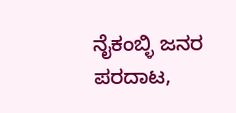ನೈಕಂಬ್ಳಿ ಜನರ ಪರದಾಟ,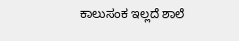ಕಾಲುಸಂಕ ಇಲ್ಲದೆ ಶಾಲೆ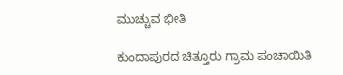ಮುಚ್ಚುವ ಭೀತಿ

ಕುಂದಾಪುರದ ಚಿತ್ತೂರು ಗ್ರಾಮ ಪಂಚಾಯಿತಿ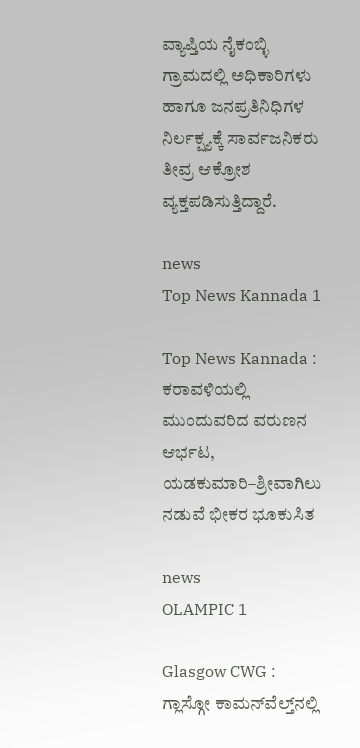ವ್ಯಾಪ್ತಿಯ ನೈಕಂಬ್ಳಿ ಗ್ರಾಮದಲ್ಲಿ ಅಧಿಕಾರಿಗಳು ಹಾಗೂ ಜನಪ್ರತಿನಿಧಿಗಳ ನಿರ್ಲಕ್ಷ್ಯಕ್ಕೆ ಸಾರ್ವಜನಿಕರು ತೀವ್ರ ಆಕ್ರೋಶ ವ್ಯಕ್ತಪಡಿಸುತ್ತಿದ್ದಾರೆ.

news
Top News Kannada 1

Top News Kannada : ಕರಾವಳಿಯಲ್ಲಿ ಮುಂದುವರಿದ ವರುಣನ ಆರ್ಭಟ, ಯಡಕುಮಾರಿ–ಶ್ರೀವಾಗಿಲು ನಡುವೆ ಭೀಕರ ಭೂಕುಸಿತ

news
OLAMPIC 1

Glasgow CWG : ಗ್ಲಾಸ್ಗೋ ಕಾಮನ್‌ವೆಲ್ತ್‌ನಲ್ಲಿ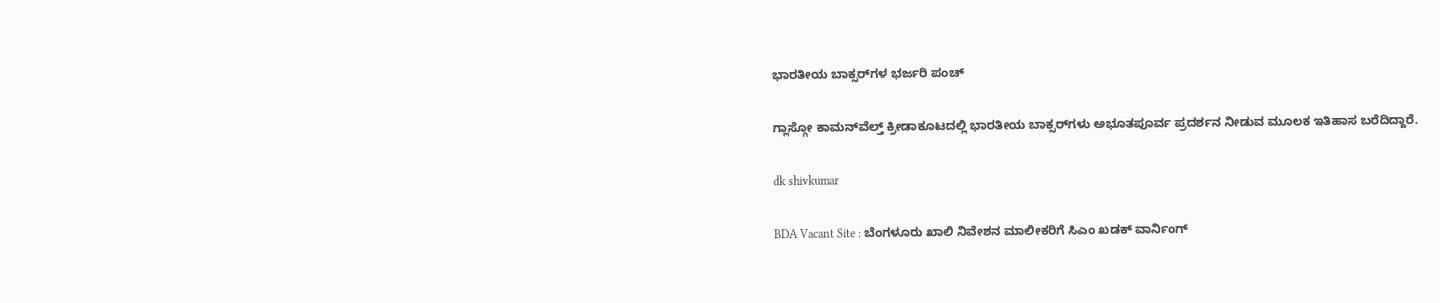ಭಾರತೀಯ ಬಾಕ್ಸರ್‌ಗಳ ಭರ್ಜರಿ ಪಂಚ್

ಗ್ಲಾಸ್ಗೋ ಕಾಮನ್‌ವೆಲ್ತ್ ಕ್ರೀಡಾಕೂಟದಲ್ಲಿ ಭಾರತೀಯ ಬಾಕ್ಸರ್‌ಗಳು ಅಭೂತಪೂರ್ವ ಪ್ರದರ್ಶನ ನೀಡುವ ಮೂಲಕ ಇತಿಹಾಸ ಬರೆದಿದ್ದಾರೆ.

dk shivkumar

BDA Vacant Site : ಬೆಂಗಳೂರು ಖಾಲಿ ನಿವೇಶನ ಮಾಲೀಕರಿಗೆ ಸಿಎಂ ಖಡಕ್ ವಾರ್ನಿಂಗ್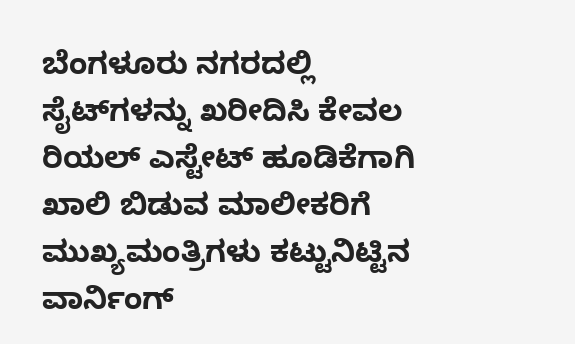ಬೆಂಗಳೂರು ನಗರದಲ್ಲಿ ಸೈಟ್‌ಗಳನ್ನು ಖರೀದಿಸಿ ಕೇವಲ ರಿಯಲ್ ಎಸ್ಟೇಟ್ ಹೂಡಿಕೆಗಾಗಿ ಖಾಲಿ ಬಿಡುವ ಮಾಲೀಕರಿಗೆ ಮುಖ್ಯಮಂತ್ರಿಗಳು ಕಟ್ಟುನಿಟ್ಟಿನ ವಾರ್ನಿಂಗ್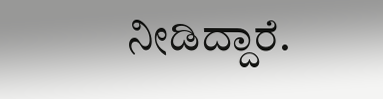ನೀಡಿದ್ದಾರೆ.